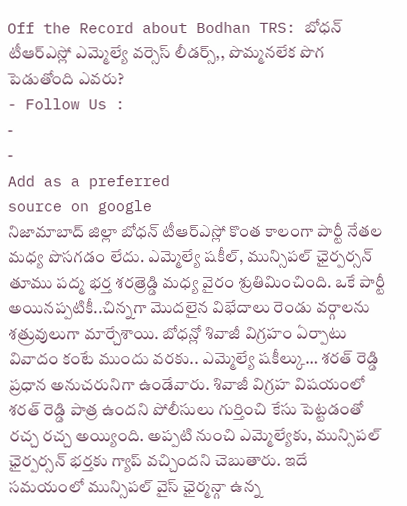Off the Record about Bodhan TRS: బోధన్ టీఆర్ఎస్లో ఎమ్మెల్యే వర్సెస్ లీడర్స్,, పొమ్మనలేక పొగ పెడుతోంది ఎవరు?
- Follow Us :
-
-
Add as a preferred
source on google
నిజామాబాద్ జిల్లా బోధన్ టీఆర్ఎస్లో కొంత కాలంగా పార్టీ నేతల మధ్య పొసగడం లేదు. ఎమ్మెల్యే షకీల్, మున్సిపల్ ఛైర్పర్సన్ తూము పద్మ భర్త శరత్రెడ్డి మధ్య వైరం శ్రుతిమించింది. ఒకే పార్టీ అయినప్పటికీ..చిన్నగా మొదలైన విభేదాలు రెండు వర్గాలను శత్రువులుగా మార్చేశాయి. బోధన్లో శివాజీ విగ్రహం ఏర్పాటు వివాదం కంటే ముందు వరకు.. ఎమ్మెల్యే షకీల్కు… శరత్ రెడ్డి ప్రధాన అనుచరునిగా ఉండేవారు. శివాజీ విగ్రహ విషయంలో శరత్ రెడ్డి పాత్ర ఉందని పోలీసులు గుర్తించి కేసు పెట్టడంతో రచ్చ రచ్చ అయ్యింది. అప్పటి నుంచి ఎమ్మెల్యేకు, మున్సిపల్ ఛైర్పర్సన్ భర్తకు గ్యాప్ వచ్చిందని చెబుతారు. ఇదే సమయంలో మున్సిపల్ వైస్ ఛైర్మన్గా ఉన్న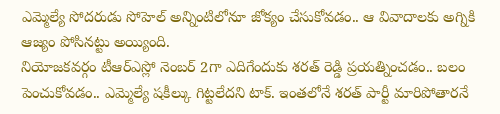ఎమ్మెల్యే సోదరుడు సోహెల్ అన్నింటిలోనూ జోక్యం చేసుకోవడం.. ఆ వివాదాలకు అగ్నికి ఆజ్యం పోసినట్టు అయ్యింది.
నియోజకవర్గం టీఆర్ఎస్లో నెంబర్ 2గా ఎదిగేందుకు శరత్ రెడ్డి ప్రయత్నించడం.. బలం పెంచుకోవడం.. ఎమ్మెల్యే షకీల్కు గిట్టలేదని టాక్. ఇంతలోనే శరత్ పార్టీ మారిపోతారనే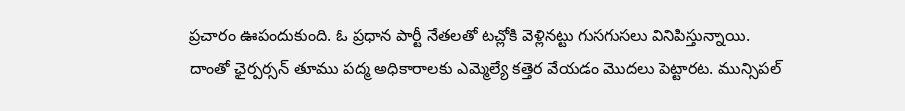ప్రచారం ఊపందుకుంది. ఓ ప్రధాన పార్టీ నేతలతో టచ్లోకి వెళ్లినట్టు గుసగుసలు వినిపిస్తున్నాయి. దాంతో ఛైర్పర్సన్ తూము పద్మ అధికారాలకు ఎమ్మెల్యే కత్తెర వేయడం మొదలు పెట్టారట. మున్సిపల్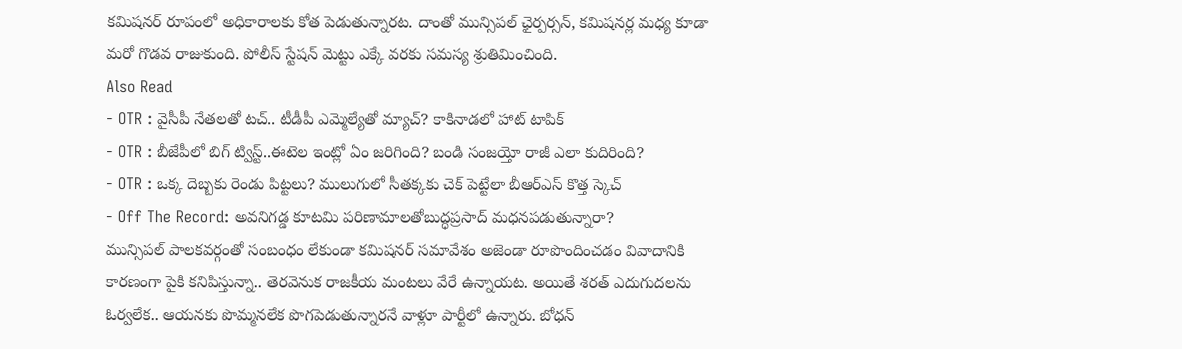కమిషనర్ రూపంలో అధికారాలకు కోత పెడుతున్నారట. దాంతో మున్సిపల్ ఛైర్పర్సన్, కమిషనర్ల మధ్య కూడా మరో గొడవ రాజుకుంది. పోలీస్ స్టేషన్ మెట్టు ఎక్కే వరకు సమస్య శ్రుతిమించింది.
Also Read
- OTR : వైసీపీ నేతలతో టచ్.. టీడీపీ ఎమ్మెల్యేతో మ్యాచ్? కాకినాడలో హాట్ టాపిక్
- OTR : బీజేపీలో బిగ్ ట్విస్ట్..ఈటెల ఇంట్లో ఏం జరిగింది? బండి సంజయ్తో రాజీ ఎలా కుదిరింది?
- OTR : ఒక్క దెబ్బకు రెండు పిట్టలు? ములుగులో సీతక్కకు చెక్ పెట్టేలా బీఆర్ఎస్ కొత్త స్కెచ్
- Off The Record: అవనిగడ్డ కూటమి పరిణామాలతోబుద్ధప్రసాద్ మధనపడుతున్నారా?
మున్సిపల్ పాలకవర్గంతో సంబంధం లేకుండా కమిషనర్ సమావేశం అజెండా రూపొందించడం వివాదానికి కారణంగా పైకి కనిపిస్తున్నా.. తెరవెనుక రాజకీయ మంటలు వేరే ఉన్నాయట. అయితే శరత్ ఎదుగుదలను ఓర్వలేక.. ఆయనకు పొమ్మనలేక పొగపెడుతున్నారనే వాళ్లూ పార్టీలో ఉన్నారు. బోధన్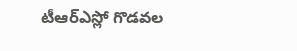టీఆర్ఎస్లో గొడవల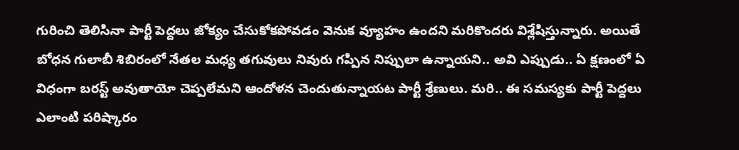గురించి తెలిసినా పార్టీ పెద్దలు జోక్యం చేసుకోకపోవడం వెనుక వ్యూహం ఉందని మరికొందరు విశ్లేషిస్తున్నారు. అయితే బోధన గులాబీ శిబిరంలో నేతల మధ్య తగువులు నివురు గప్పిన నిప్పులా ఉన్నాయని.. అవి ఎప్పుడు.. ఏ క్షణంలో ఏ విధంగా బరస్ట్ అవుతాయో చెప్పలేమని ఆందోళన చెందుతున్నాయట పార్టీ శ్రేణులు. మరి.. ఈ సమస్యకు పార్టీ పెద్దలు ఎలాంటి పరిష్కారం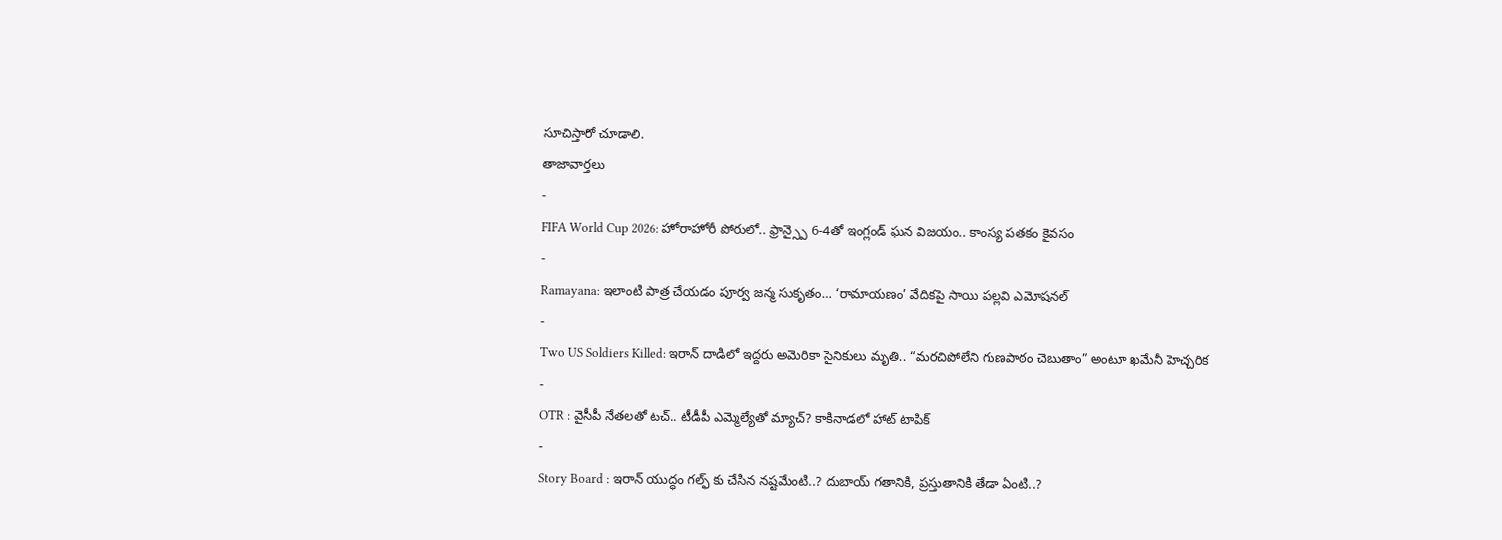సూచిస్తారో చూడాలి.
తాజావార్తలు
-
FIFA World Cup 2026: హోరాహోరీ పోరులో.. ఫ్రాన్స్పై 6-4తో ఇంగ్లండ్ ఘన విజయం.. కాంస్య పతకం కైవసం
-
Ramayana: ఇలాంటి పాత్ర చేయడం పూర్వ జన్మ సుకృతం… ‘రామాయణం’ వేదికపై సాయి పల్లవి ఎమోషనల్
-
Two US Soldiers Killed: ఇరాన్ దాడిలో ఇద్దరు అమెరికా సైనికులు మృతి.. “మరచిపోలేని గుణపాఠం చెబుతాం” అంటూ ఖమేనీ హెచ్చరిక
-
OTR : వైసీపీ నేతలతో టచ్.. టీడీపీ ఎమ్మెల్యేతో మ్యాచ్? కాకినాడలో హాట్ టాపిక్
-
Story Board : ఇరాన్ యుద్ధం గల్ఫ్ కు చేసిన నష్టమేంటి..? దుబాయ్ గతానికి, ప్రస్తుతానికి తేడా ఏంటి..?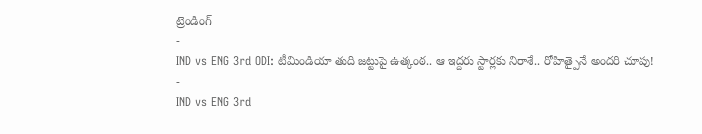ట్రెండింగ్
-
IND vs ENG 3rd ODI: టీమిండియా తుది జట్టుపై ఉత్కంఠ.. ఆ ఇద్దరు స్టార్లకు నిరాశే.. రోహిత్పైనే అందరి చూపు!
-
IND vs ENG 3rd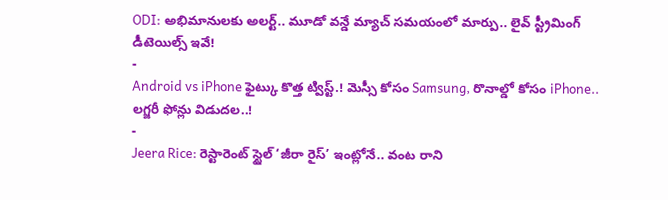ODI: అభిమానులకు అలర్ట్.. మూడో వన్డే మ్యాచ్ సమయంలో మార్పు.. లైవ్ స్ట్రీమింగ్ డీటెయిల్స్ ఇవే!
-
Android vs iPhone ఫైట్కు కొత్త ట్విస్ట్.! మెస్సీ కోసం Samsung, రొనాల్డో కోసం iPhone.. లగ్జరీ ఫోన్లు విడుదల..!
-
Jeera Rice: రెస్టారెంట్ స్టైల్ ‘జీరా రైస్’ ఇంట్లోనే.. వంట రాని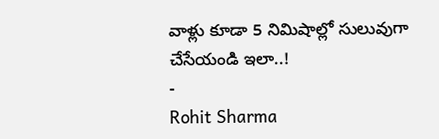వాళ్లు కూడా 5 నిమిషాల్లో సులువుగా చేసేయండి ఇలా..!
-
Rohit Sharma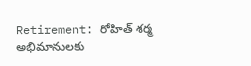Retirement: రోహిత్ శర్మ అభిమానులకు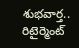శుభవార్త.. రిటైర్మెంట్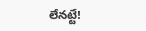లేనట్టే!